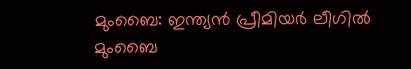മുംബൈ: ഇന്ത്യൻ പ്രീമിയർ ലീഗിൽ മുംബൈ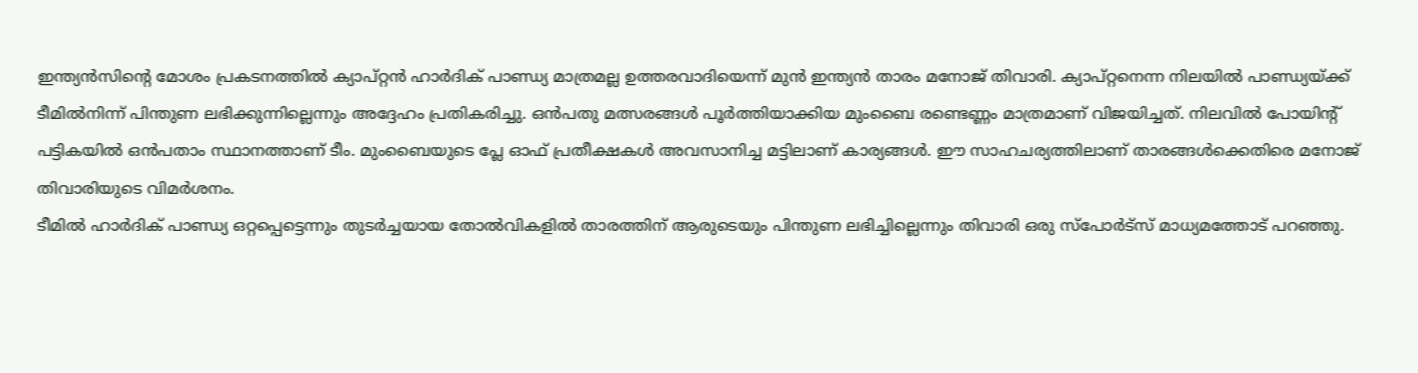ഇന്ത്യൻസിന്റെ മോശം പ്രകടനത്തിൽ ക്യാപ്റ്റൻ ഹാർദിക് പാണ്ഡ്യ മാത്രമല്ല ഉത്തരവാദിയെന്ന് മുൻ ഇന്ത്യൻ താരം മനോജ് തിവാരി. ക്യാപ്റ്റനെന്ന നിലയിൽ പാണ്ഡ്യയ്ക്ക് ടീമിൽനിന്ന് പിന്തുണ ലഭിക്കുന്നില്ലെന്നും അദ്ദേഹം പ്രതികരിച്ചു. ഒൻപതു മത്സരങ്ങൾ പൂർത്തിയാക്കിയ മുംബൈ രണ്ടെണ്ണം മാത്രമാണ് വിജയിച്ചത്. നിലവിൽ പോയിന്റ് പട്ടികയിൽ ഒൻപതാം സ്ഥാനത്താണ് ടീം. മുംബൈയുടെ പ്ലേ ഓഫ് പ്രതീക്ഷകൾ അവസാനിച്ച മട്ടിലാണ് കാര്യങ്ങൾ. ഈ സാഹചര്യത്തിലാണ് താരങ്ങൾക്കെതിരെ മനോജ് തിവാരിയുടെ വിമർശനം.
ടീമിൽ ഹാർദിക് പാണ്ഡ്യ ഒറ്റപ്പെട്ടെന്നും തുടർച്ചയായ തോൽവികളിൽ താരത്തിന് ആരുടെയും പിന്തുണ ലഭിച്ചില്ലെന്നും തിവാരി ഒരു സ്പോർട്സ് മാധ്യമത്തോട് പറഞ്ഞു.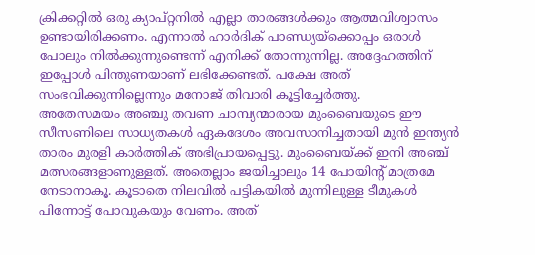ക്രിക്കറ്റിൽ ഒരു ക്യാപ്റ്റനിൽ എല്ലാ താരങ്ങൾക്കും ആത്മവിശ്വാസം ഉണ്ടായിരിക്കണം. എന്നാൽ ഹാർദിക് പാണ്ഡ്യയ്ക്കൊപ്പം ഒരാൾ പോലും നിൽക്കുന്നുണ്ടെന്ന് എനിക്ക് തോന്നുന്നില്ല. അദ്ദേഹത്തിന് ഇപ്പോൾ പിന്തുണയാണ് ലഭിക്കേണ്ടത്. പക്ഷേ അത് സംഭവിക്കുന്നില്ലെന്നും മനോജ് തിവാരി കൂട്ടിച്ചേർത്തു.
അതേസമയം അഞ്ചു തവണ ചാമ്പ്യന്മാരായ മുംബൈയുടെ ഈ സീസണിലെ സാധ്യതകൾ ഏകദേശം അവസാനിച്ചതായി മുൻ ഇന്ത്യൻ താരം മുരളി കാർത്തിക് അഭിപ്രായപ്പെട്ടു. മുംബൈയ്ക്ക് ഇനി അഞ്ച് മത്സരങ്ങളാണുള്ളത്. അതെല്ലാം ജയിച്ചാലും 14 പോയിന്റ് മാത്രമേ നേടാനാകൂ. കൂടാതെ നിലവിൽ പട്ടികയിൽ മുന്നിലുള്ള ടീമുകൾ പിന്നോട്ട് പോവുകയും വേണം. അത്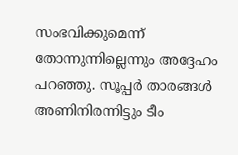സംഭവിക്കുമെന്ന് തോന്നുന്നില്ലെന്നും അദ്ദേഹം പറഞ്ഞു. സൂപ്പർ താരങ്ങൾ അണിനിരന്നിട്ടും ടീം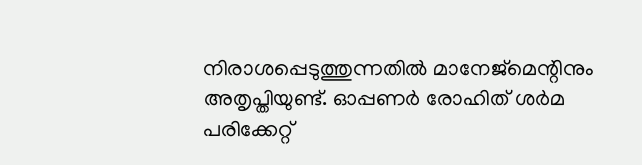നിരാശപ്പെടുത്തുന്നതിൽ മാനേജ്മെന്റിനും അതൃപ്തിയുണ്ട്. ഓപ്പണർ രോഹിത് ശർമ പരിക്കേറ്റ്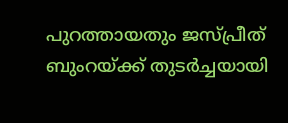പുറത്തായതും ജസ്പ്രീത് ബുംറയ്ക്ക് തുടർച്ചയായി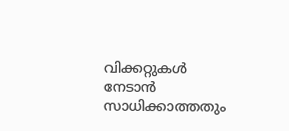വിക്കറ്റുകൾ നേടാൻ സാധിക്കാത്തതും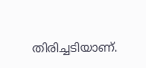തിരിച്ചടിയാണ്.